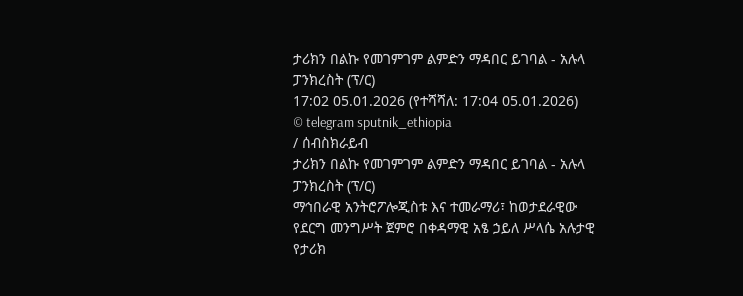ታሪክን በልኩ የመገምገም ልምድን ማዳበር ይገባል - አሉላ ፓንክረስት (ፕ/ር)
17:02 05.01.2026 (የተሻሻለ: 17:04 05.01.2026)
© telegram sputnik_ethiopia
/ ሰብስክራይብ
ታሪክን በልኩ የመገምገም ልምድን ማዳበር ይገባል - አሉላ ፓንክረስት (ፕ/ር)
ማኅበራዊ አንትሮፖሎጂስቱ እና ተመራማሪ፣ ከወታደራዊው የደርግ መንግሥት ጀምሮ በቀዳማዊ አፄ ኃይለ ሥላሴ አሉታዊ የታሪክ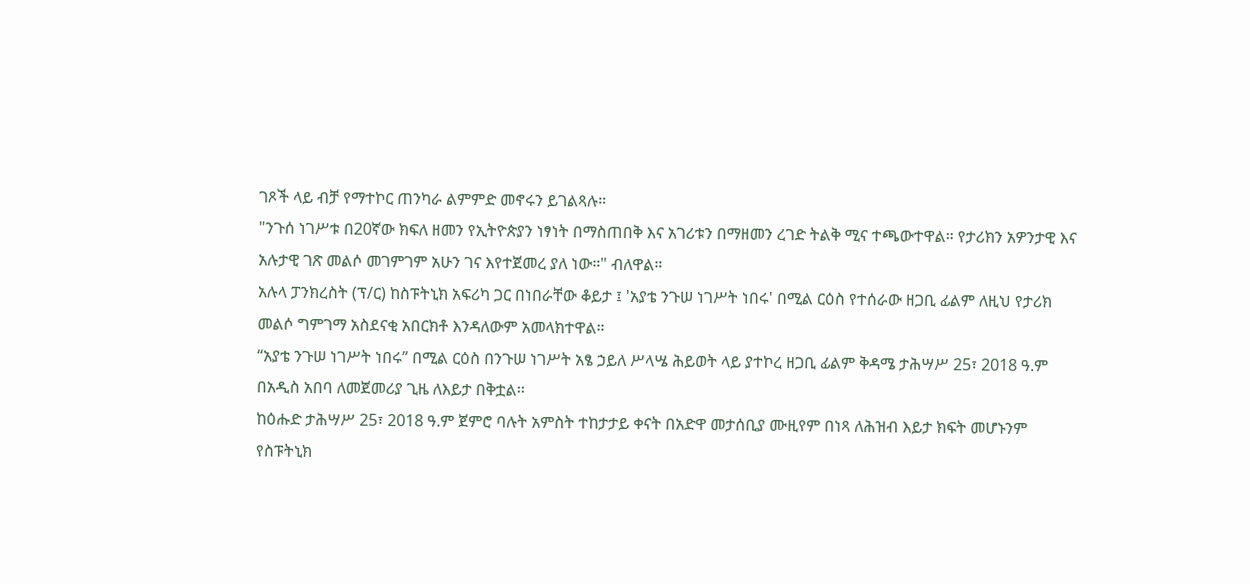ገጾች ላይ ብቻ የማተኮር ጠንካራ ልምምድ መኖሩን ይገልጻሉ።
"ንጉሰ ነገሥቱ በ20ኛው ክፍለ ዘመን የኢትዮጵያን ነፃነት በማስጠበቅ እና አገሪቱን በማዘመን ረገድ ትልቅ ሚና ተጫውተዋል። የታሪክን አዎንታዊ እና አሉታዊ ገጽ መልሶ መገምገም አሁን ገና እየተጀመረ ያለ ነው።" ብለዋል።
አሉላ ፓንክረስት (ፕ/ር) ከስፑትኒክ አፍሪካ ጋር በነበራቸው ቆይታ ፤ 'አያቴ ንጉሠ ነገሥት ነበሩ' በሚል ርዕስ የተሰራው ዘጋቢ ፊልም ለዚህ የታሪክ መልሶ ግምገማ አስደናቂ አበርክቶ እንዳለውም አመላክተዋል።
“አያቴ ንጉሠ ነገሥት ነበሩ” በሚል ርዕስ በንጉሠ ነገሥት አፄ ኃይለ ሥላሤ ሕይወት ላይ ያተኮረ ዘጋቢ ፊልም ቅዳሜ ታሕሣሥ 25፣ 2018 ዓ.ም በአዲስ አበባ ለመጀመሪያ ጊዜ ለእይታ በቅቷል፡፡
ከዕሑድ ታሕሣሥ 25፣ 2018 ዓ.ም ጀምሮ ባሉት አምስት ተከታታይ ቀናት በአድዋ መታሰቢያ ሙዚየም በነጻ ለሕዝብ እይታ ክፍት መሆኑንም የስፑትኒክ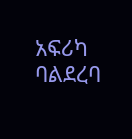አፍሪካ ባልደረባ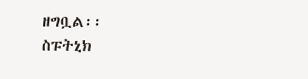ዘግቧል፡፡
ስፑትኒክ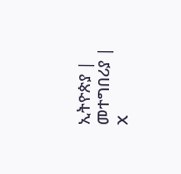ኢትዮጵያ | መተግበሪያ | X